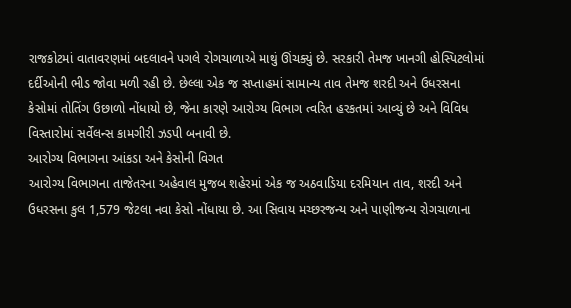રાજકોટમાં વાતાવરણમાં બદલાવને પગલે રોગચાળાએ માથું ઊંચક્યું છે. સરકારી તેમજ ખાનગી હોસ્પિટલોમાં દર્દીઓની ભીડ જોવા મળી રહી છે. છેલ્લા એક જ સપ્તાહમાં સામાન્ય તાવ તેમજ શરદી અને ઉધરસના કેસોમાં તોતિંગ ઉછાળો નોંધાયો છે, જેના કારણે આરોગ્ય વિભાગ ત્વરિત હરકતમાં આવ્યું છે અને વિવિધ વિસ્તારોમાં સર્વેલન્સ કામગીરી ઝડપી બનાવી છે.
આરોગ્ય વિભાગના આંકડા અને કેસોની વિગત
આરોગ્ય વિભાગના તાજેતરના અહેવાલ મુજબ શહેરમાં એક જ અઠવાડિયા દરમિયાન તાવ, શરદી અને ઉધરસના કુલ 1,579 જેટલા નવા કેસો નોંધાયા છે. આ સિવાય મચ્છરજન્ય અને પાણીજન્ય રોગચાળાના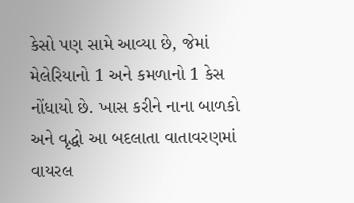કેસો પણ સામે આવ્યા છે, જેમાં મેલેરિયાનો 1 અને કમળાનો 1 કેસ નોંધાયો છે. ખાસ કરીને નાના બાળકો અને વૃદ્ધો આ બદલાતા વાતાવરણમાં વાયરલ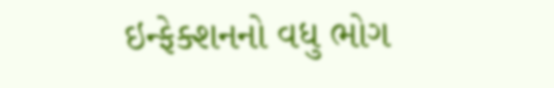ઇન્ફેક્શનનો વધુ ભોગ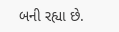બની રહ્યા છે.